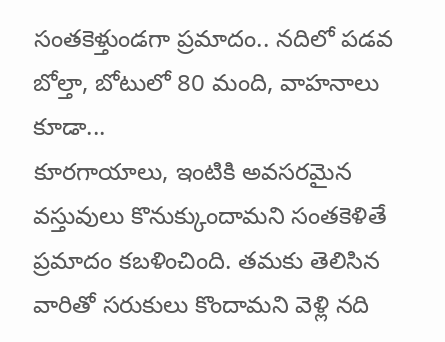సంతకెళ్తుండగా ప్రమాదం.. నదిలో పడవ బోల్తా, బోటులో 80 మంది, వాహనాలు కూడా...
కూరగాయాలు, ఇంటికి అవసరమైన వస్తువులు కొనుక్కుందామని సంతకెళితే ప్రమాదం కబళించింది. తమకు తెలిసిన వారితో సరుకులు కొందామని వెళ్లి నది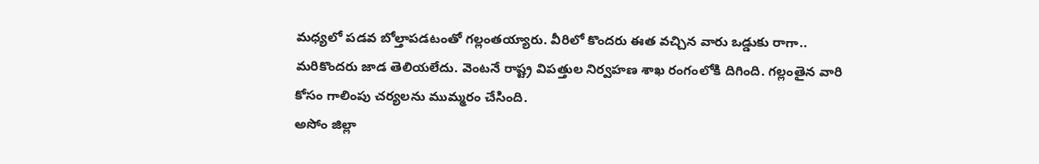మధ్యలో పడవ బోల్తాపడటంతో గల్లంతయ్యారు. వీరిలో కొందరు ఈత వచ్చిన వారు ఒడ్డుకు రాగా.. మరికొందరు జాడ తెలియలేదు. వెంటనే రాష్ట్ర విపత్తుల నిర్వహణ శాఖ రంగంలోకి దిగింది. గల్లంతైన వారి కోసం గాలింపు చర్యలను ముమ్మరం చేసింది.
అసోం జిల్లా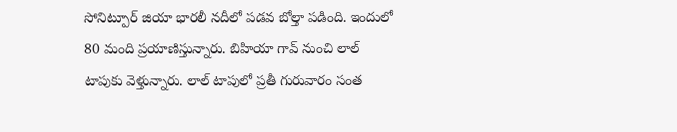సోనిట్పూర్ జియా భారలీ నదీలో పడవ బోల్తా పడింది. ఇందులో 80 మంది ప్రయాణిస్తున్నారు. బిహియా గావ్ నుంచి లాల్ టాపుకు వెళ్తున్నారు. లాల్ టాపులో ప్రతీ గురువారం సంత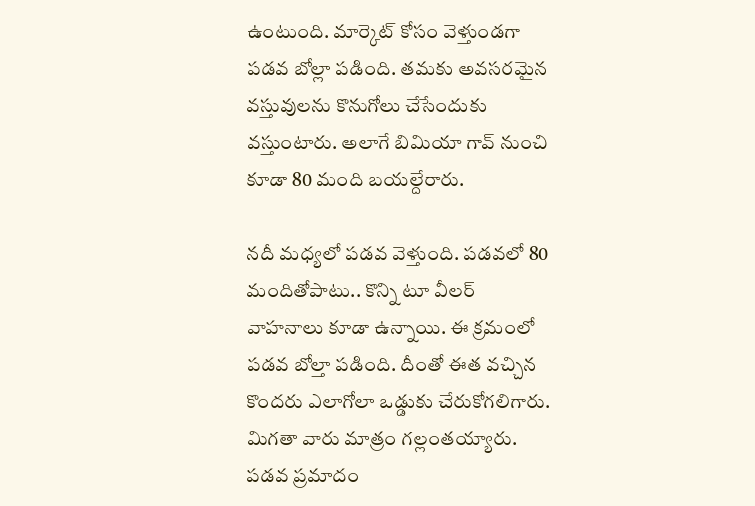ఉంటుంది. మార్కెట్ కోసం వెళ్తుండగా పడవ బోల్లా పడింది. తమకు అవసరమైన వస్తువులను కొనుగోలు చేసేందుకు వస్తుంటారు. అలాగే బిమియా గావ్ నుంచి కూడా 80 మంది బయల్దేరారు.

నదీ మధ్యలో పడవ వెళ్తుంది. పడవలో 80 మందితోపాటు.. కొన్ని టూ వీలర్ వాహనాలు కూడా ఉన్నాయి. ఈ క్రమంలో పడవ బోల్తా పడింది. దీంతో ఈత వచ్చిన కొందరు ఎలాగోలా ఒడ్డుకు చేరుకోగలిగారు. మిగతా వారు మాత్రం గల్లంతయ్యారు. పడవ ప్రమాదం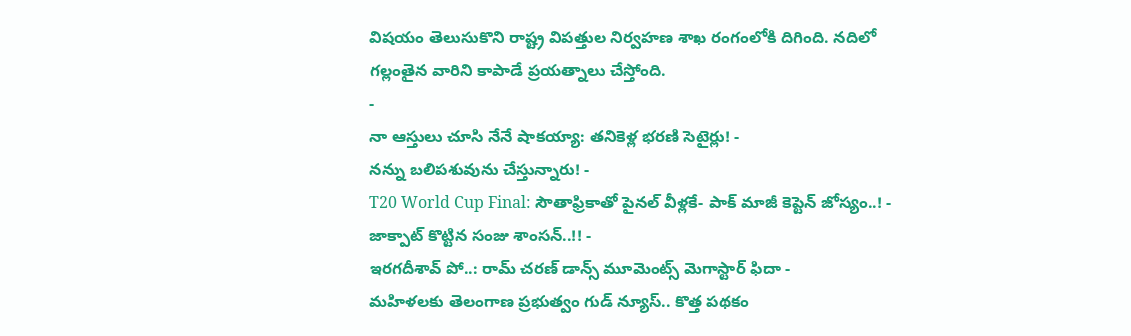విషయం తెలుసుకొని రాష్ట్ర విపత్తుల నిర్వహణ శాఖ రంగంలోకి దిగింది. నదిలో గల్లంతైన వారిని కాపాడే ప్రయత్నాలు చేస్తోంది.
-
నా ఆస్తులు చూసి నేనే షాకయ్యా: తనికెళ్ల భరణి సెటైర్లు! -
నన్ను బలిపశువును చేస్తున్నారు! -
T20 World Cup Final: సౌతాఫ్రికాతో పైనల్ వీళ్లకే- పాక్ మాజీ కెప్టెన్ జోస్యం..! -
జాక్పాట్ కొట్టిన సంజు శాంసన్..!! -
ఇరగదీశావ్ పో..: రామ్ చరణ్ డాన్స్ మూమెంట్స్ మెగాస్టార్ ఫిదా -
మహిళలకు తెలంగాణ ప్రభుత్వం గుడ్ న్యూస్.. కొత్త పథకం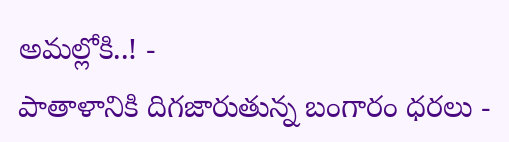అమల్లోకి..! -
పాతాళానికి దిగజారుతున్న బంగారం ధరలు -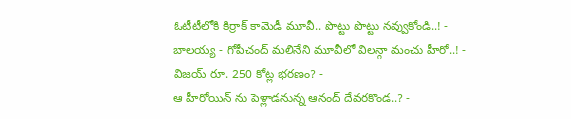ఓటీటీలోకి కిర్రాక్ కామెడీ మూవీ.. పొట్టు పొట్టు నవ్వుకోండి..! -
బాలయ్య - గోపీచంద్ మలినేని మూవీలో విలన్గా మంచు హీరో..! -
విజయ్ రూ. 250 కోట్ల భరణం? -
ఆ హీరోయిన్ ను పెళ్లాడనున్న ఆనంద్ దేవరకొండ..? -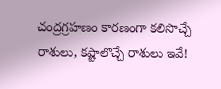చంద్రగ్రహణం కారణంగా కలిసొచ్చే రాశులు, కష్టాలొచ్చే రాశులు ఇవే!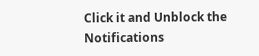Click it and Unblock the Notifications